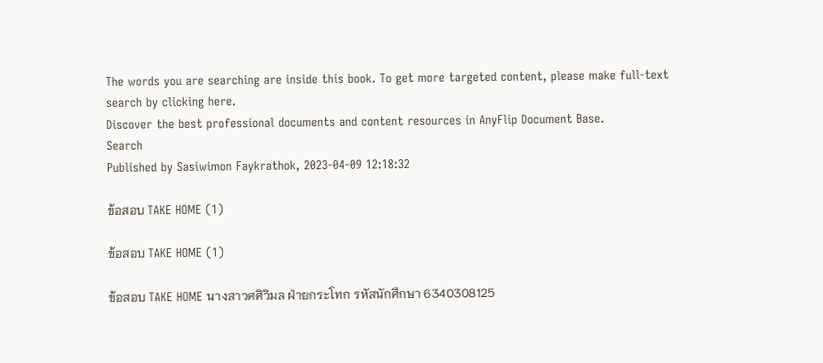The words you are searching are inside this book. To get more targeted content, please make full-text search by clicking here.
Discover the best professional documents and content resources in AnyFlip Document Base.
Search
Published by Sasiwimon Faykrathok, 2023-04-09 12:18:32

ข้อสอบ TAKE HOME (1)

ข้อสอบ TAKE HOME (1)

ข้อสอบ TAKE HOME นางสาวศศิวิมล ฝ่ายกระโทก รหัสนักศึกษา 6340308125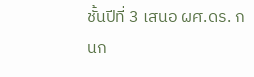ชั้นปีที่ 3 เสนอ ผศ.ดร. กนก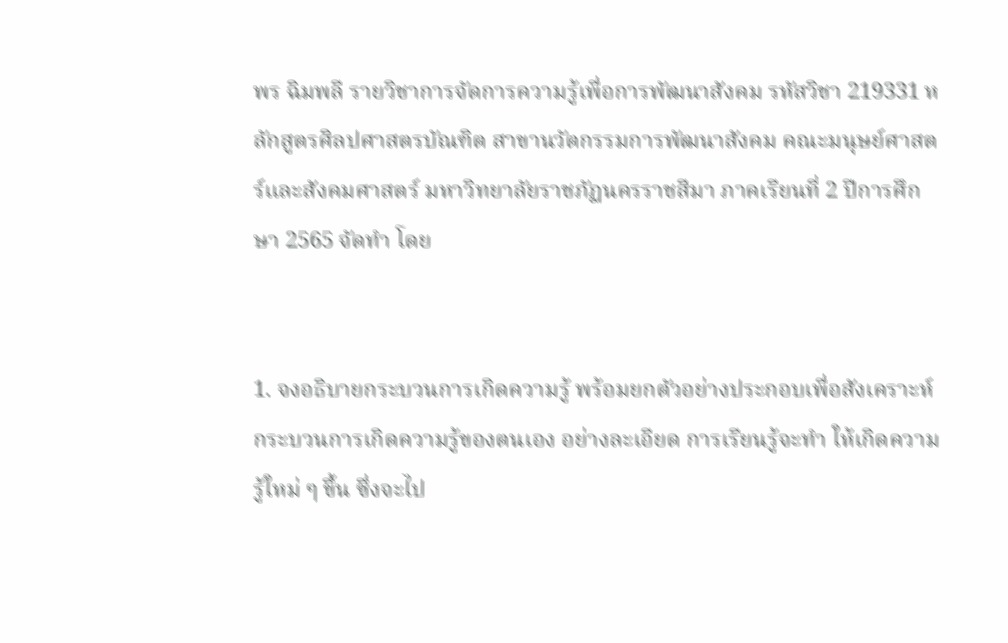พร ฉิมพลี รายวิชาการจัดการความรู้เพื่อการพัฒนาสังคม รหัสวิชา 219331 หลักสูตรศิลปศาสตรบัณฑิต สาขานวัตกรรมการพัฒนาสังคม คณะมนุษย์ศาสตร์และสังคมศาสตร์ มหาวิทยาลัยราชภัฏนครราชสีมา ภาคเรียนที่ 2 ปีการศึกษา 2565 จัดทำ โดย


1. จงอธิบายกระบวนการเกิดความรู้ พร้อมยกตัวอย่างประกอบเพื่อสังเคราะห์ กระบวนการเกิดความรู้ของตนเอง อย่างละเอียด การเรียนรู้จะทำ ให้เกิดความรู้ใหม่ ๆ ขึ้น ซึ่งจะไป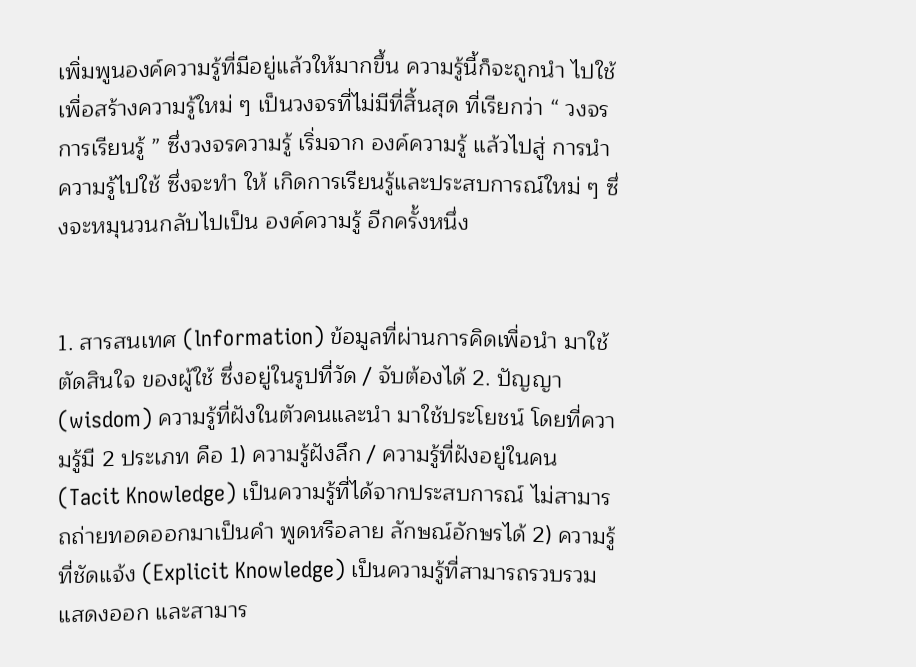เพิ่มพูนองค์ความรู้ที่มีอยู่แล้วให้มากขึ้น ความรู้นี้ก็จะถูกนำ ไปใช้เพื่อสร้างความรู้ใหม่ ๆ เป็นวงจรที่ไม่มีที่สิ้นสุด ที่เรียกว่า “ วงจรการเรียนรู้ ” ซึ่งวงจรความรู้ เริ่มจาก องค์ความรู้ แล้วไปสู่ การนำ ความรู้ไปใช้ ซึ่งจะทำ ให้ เกิดการเรียนรู้และประสบการณ์ใหม่ ๆ ซึ่งจะหมุนวนกลับไปเป็น องค์ความรู้ อีกครั้งหนึ่ง


1. สารสนเทศ (lnformation) ข้อมูลที่ผ่านการคิดเพื่อนำ มาใช้ตัดสินใจ ของผู้ใช้ ซึ่งอยู่ในรูปที่วัด / จับต้องได้ 2. ปัญญา (wisdom) ความรู้ที่ฝังในตัวคนและนำ มาใช้ประโยชน์ โดยที่ความรู้มี 2 ประเภท คือ 1) ความรู้ฝังลึก / ความรู้ที่ฝังอยู่ในคน (Tacit Knowledge) เป็นความรู้ที่ได้จากประสบการณ์ ไม่สามารถถ่ายทอดออกมาเป็นคำ พูดหรือลาย ลักษณ์อักษรได้ 2) ความรู้ที่ชัดแจ้ง (Explicit Knowledge) เป็นความรู้ที่สามารถรวบรวม แสดงออก และสามาร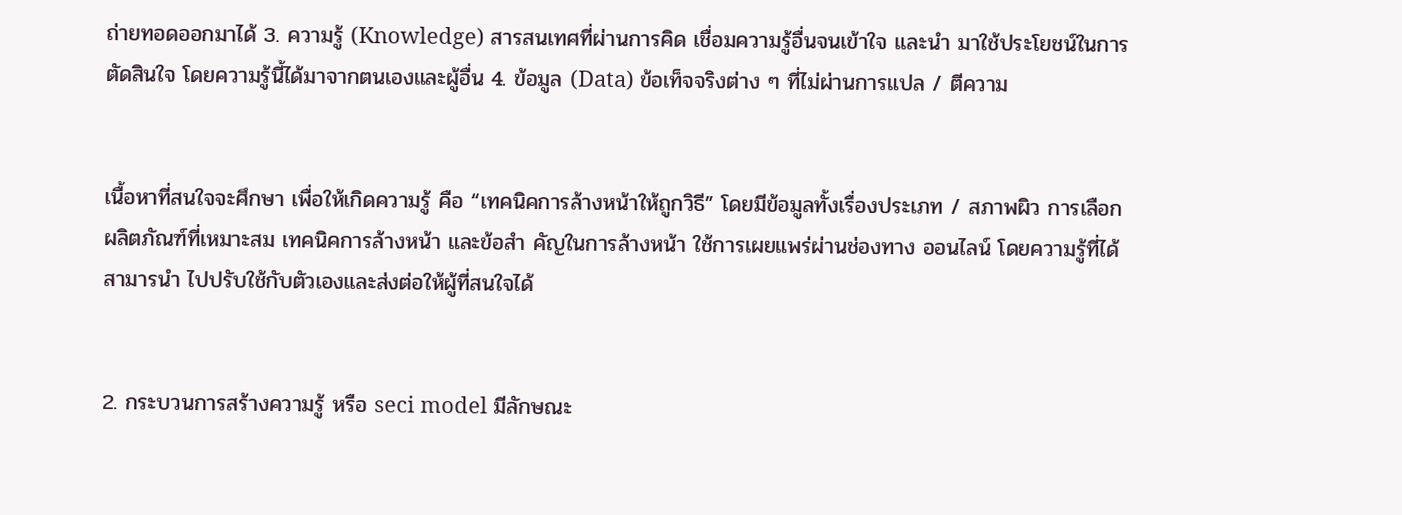ถ่ายทอดออกมาได้ 3. ความรู้ (Knowledge) สารสนเทศที่ผ่านการคิด เชื่อมความรู้อื่นจนเข้าใจ และนำ มาใช้ประโยชน์ในการตัดสินใจ โดยความรู้นี้ได้มาจากตนเองและผู้อื่น 4. ข้อมูล (Data) ข้อเท็จจริงต่าง ๆ ที่ไม่ผ่านการแปล / ตีความ


เนื้อหาที่สนใจจะศึกษา เพื่อให้เกิดความรู้ คือ “เทคนิคการล้างหน้าให้ถูกวิธี” โดยมีข้อมูลทั้งเรื่องประเภท / สภาพผิว การเลือกผลิตภัณฑ์ที่เหมาะสม เทคนิคการล้างหน้า และข้อสำ คัญในการล้างหน้า ใช้การเผยแพร่ผ่านช่องทาง ออนไลน์ โดยความรู้ที่ได้สามารนำ ไปปรับใช้กับตัวเองและส่งต่อให้ผู้ที่สนใจได้


2. กระบวนการสร้างความรู้ หรือ seci model มีลักษณะ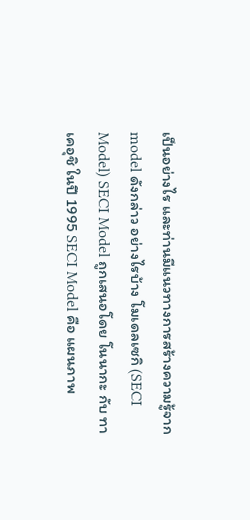เป็นอย่างไร และท่านมีแนวทางการสร้างความรู้จาก model ดังกล่าว อย่างไรบ้าง โมเดลเซกิ (SECI Model) SECI Model ถูกเสนอโดย โนนากะ กับ ทาเคอุชิ ในปี 1995 SECI Model คือ แผนภาพ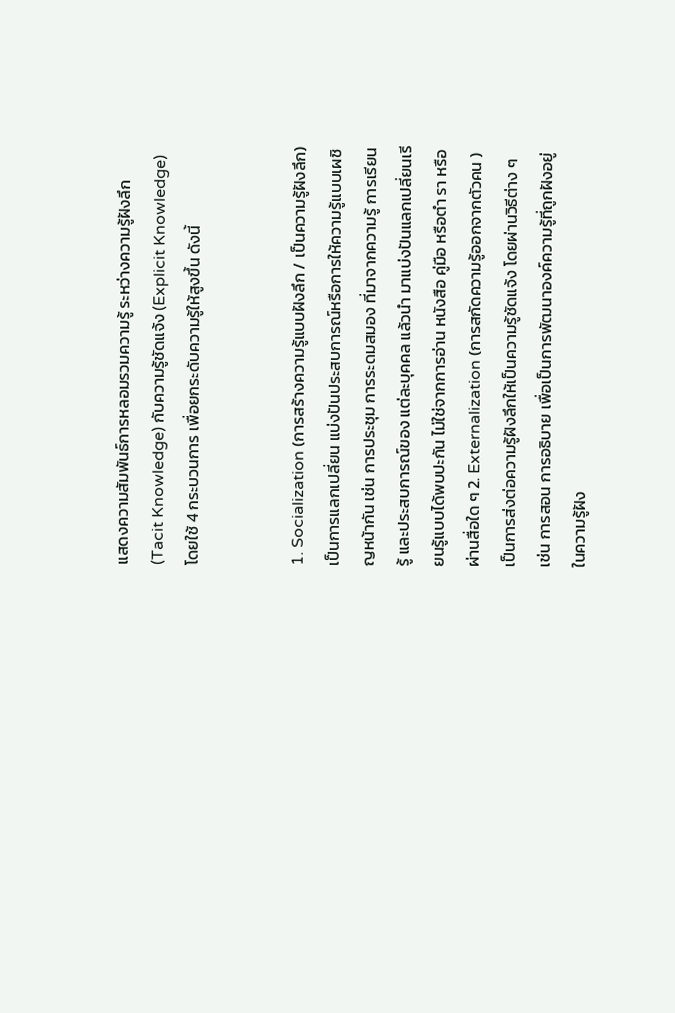แสดงความสัมพันธ์การหลอมรวมความรู้ ระหว่างความรู้ฝังลึก (Tacit Knowledge) กับความรู้ชัดแจ้ง (Explicit Knowledge) โดยใช้ 4 กระบวนการ เพื่อยกระดับความรู้ให้สูงขึ้น ดังนี้


1. Socialization (การสร้างความรู้แบบฝังลึก / เป็นความรู้ฝังลึก) เป็นการแลกเปลี่ยน แบ่งปันประสบการณ์หรือการให้ความรู้แบบเผชิญหน้ากัน เช่น การประชุม การระดมสมอง ที่มาจากความรู้ การเรียนรู้ และประสบการณ์ของ แต่ละบุคคล แล้วนำ มาแบ่งปันแลกเปลี่ยนเรียนรู้แบบได้พบปะกัน ไม่ใช่จากการอ่าน หนังสือ คู่มือ หรือตำ รา หรือผ่านสื่อใด ๆ 2. Externalization (การสกัดความรู้ออกจากตัวคน ) เป็นการส่งต่อความรู้ฝังลึกให้เป็นความรู้ชัดแจ้ง โดยผ่านวิธีต่าง ๆ เช่น การสอน การอธิบาย เพื่อเป็นการพัฒนาองค์ความรู้ที่ถูกฝังอยู่ในความรู้ฝัง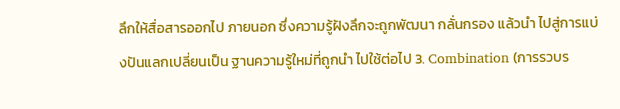ลึกให้สื่อสารออกไป ภายนอก ซึ่งความรู้ฝังลึกจะถูกพัฒนา กลั่นกรอง แล้วนำ ไปสู่การแบ่งปันแลกเปลี่ยนเป็น ฐานความรู้ใหม่ที่ถูกนำ ไปใช้ต่อไป 3. Combination (การรวบร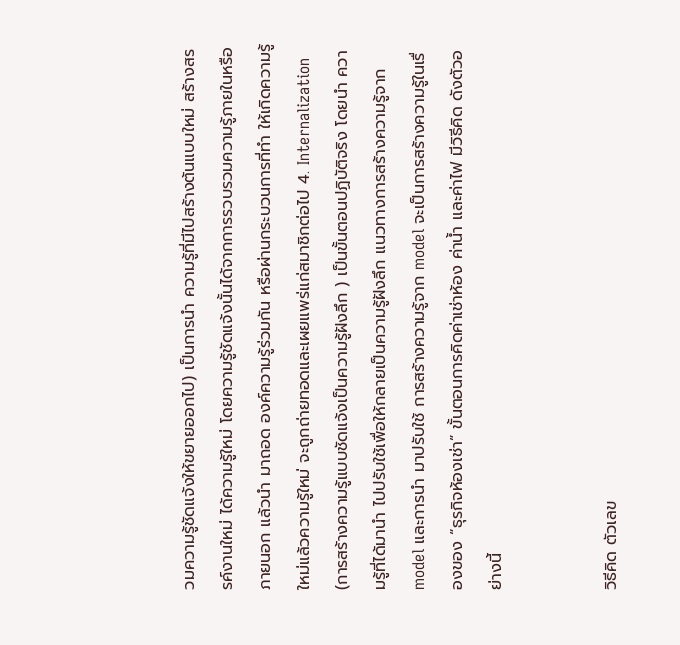วมความรู้ชัดแจ้งให้ขยายออกไป) เป็นการนำ ความรู้ที่มีไปสร้างต้นแบบใหม่ สร้างสรรค์งานใหม่ ได้ความรู้ใหม่ โดยความรู้ชัดแจ้งนั้นได้จากการรวบรวมความรู้ภายในหรือภายนอก แล้วนำ มาถอด องค์ความรู้ร่วมกัน หรือผ่านกระบวนการที่ทำ ให้เกิดความรู้ใหม่แล้วความรู้ใหม่ จะถูกถ่ายทอดและเผยแพร่แก่สมาชิกต่อไป 4. Internalization (การสร้างความรู้แบบชัดแจ้งเป็นความรู้ฝังลึก ) เป็นขั้นตอนปฏิบัติจริง โดยนำ ความรู้ที่ได้มานำ ไปปรับใช้เพื่อให้กลายเป็นความรู้ฝังลึก แนวทางการสร้างความรู้จาก model และการนำ มาปรับใช้ การสร้างความรู้จาก model จะเป็นการสร้างความรู้ในเรื่องของ “ธุรกิจห้องเช่า” ขั้นตอนการคิดค่าเช่าห้อง ค่าน้ำ และค่าไฟ มีวิธีคิด ดังตัวอย่างนี้


วิธีคิด ตัวเลข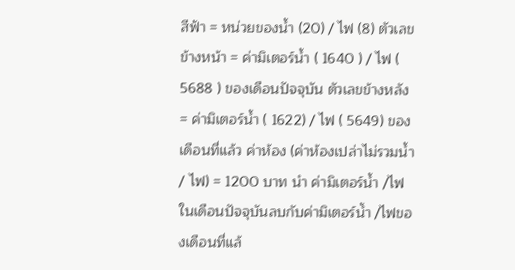สีฟ้า = หน่วยของน้ำ (20) / ไฟ (8) ตัวเลขข้างหน้า = ค่ามิเตอร์น้ำ ( 1640 ) / ไฟ ( 5688 ) ของเดือนปัจจุบัน ตัวเลขข้างหลัง = ค่ามิเตอร์น้ำ ( 1622) / ไฟ ( 5649) ของเดือนที่แล้ว ค่าห้อง (ค่าห้องเปล่าไม่รวมน้ำ / ไฟ) = 1200 บาท นำ ค่ามิเตอร์น้ำ /ไฟในเดือนปัจจุบันลบกับค่ามิเตอร์น้ำ /ไฟของเดือนที่แล้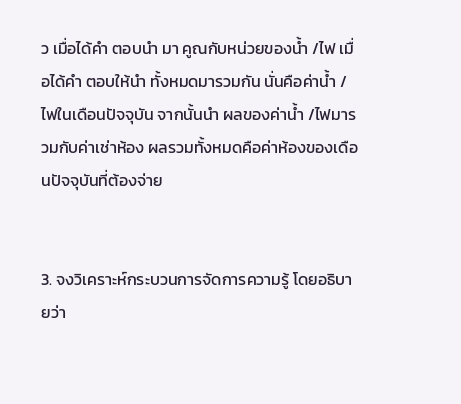ว เมื่อได้คำ ตอบนำ มา คูณกับหน่วยของน้ำ /ไฟ เมื่อได้คำ ตอบให้นำ ทั้งหมดมารวมกัน นั่นคือค่าน้ำ /ไฟในเดือนปัจจุบัน จากนั้นนำ ผลของค่าน้ำ /ไฟมารวมกับค่าเช่าห้อง ผลรวมทั้งหมดคือค่าห้องของเดือนปัจจุบันที่ต้องจ่าย


3. จงวิเคราะห์กระบวนการจัดการความรู้ โดยอธิบายว่า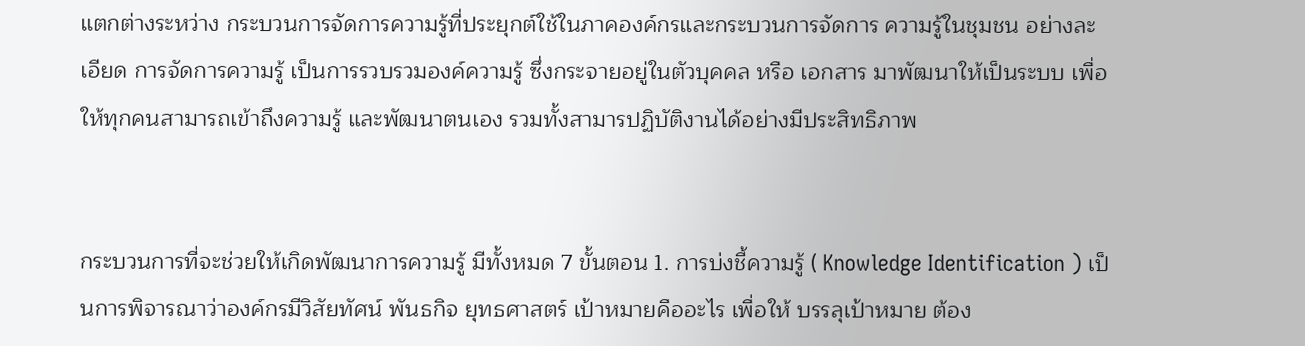แตกต่างระหว่าง กระบวนการจัดการความรู้ที่ประยุกต์ใช้ในภาคองค์กรและกระบวนการจัดการ ความรู้ในชุมชน อย่างละเอียด การจัดการความรู้ เป็นการรวบรวมองค์ความรู้ ซึ่งกระจายอยู่ในตัวบุคคล หรือ เอกสาร มาพัฒนาให้เป็นระบบ เพื่อให้ทุกคนสามารถเข้าถึงความรู้ และพัฒนาตนเอง รวมทั้งสามารปฏิบัติงานได้อย่างมีประสิทธิภาพ


กระบวนการที่จะช่วยให้เกิดพัฒนาการความรู้ มีทั้งหมด 7 ขั้นตอน 1. การบ่งชี้ความรู้ ( Knowledge Identification ) เป็นการพิจารณาว่าองค์กรมีวิสัยทัศน์ พันธกิจ ยุทธศาสตร์ เป้าหมายคืออะไร เพื่อให้ บรรลุเป้าหมาย ต้อง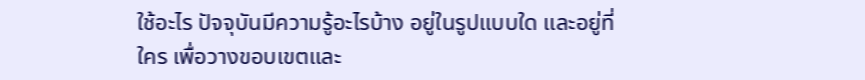ใช้อะไร ปัจจุบันมีความรู้อะไรบ้าง อยู่ในรูปแบบใด และอยู่ที่ใคร เพื่อวางขอบเขตและ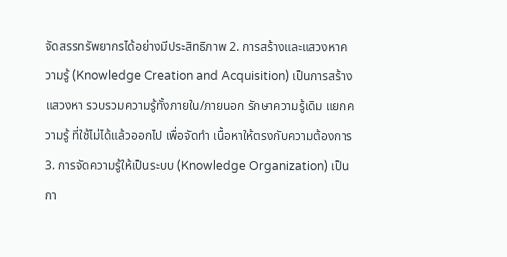จัดสรรทรัพยากรได้อย่างมีประสิทธิภาพ 2. การสร้างและแสวงหาความรู้ (Knowledge Creation and Acquisition) เป็นการสร้าง แสวงหา รวบรวมความรู้ทั้งภายใน/ภายนอก รักษาความรู้เดิม แยกความรู้ ที่ใช้ไม่ได้แล้วออกไป เพื่อจัดทำ เนื้อหาให้ตรงกับความต้องการ 3. การจัดความรู้ให้เป็นระบบ (Knowledge Organization) เป็นกา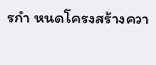รกำ หนดโครงสร้างควา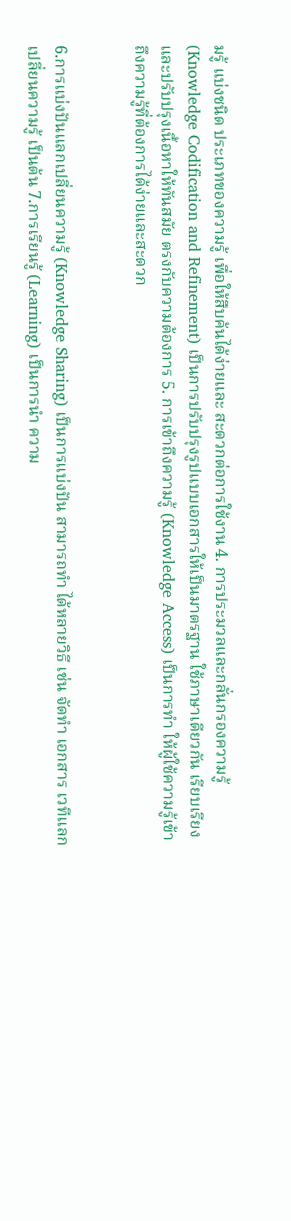มรู้ แบ่งชนิด ประเภทของความรู้ เพื่อให้สืบค้นได้ง่ายและ สะดวกต่อการใช้งาน 4. การประมวลและกลั่นกรองความรู้ (Knowledge Codification and Refinement) เป็นการปรับปรุงรูปแบบเอกสารให้เป็นมาตรฐาน ใช้ภาษาเดียวกัน เรียบเรียง และปรับปรุงเนื้อหาให้ทันสมัย ตรงกับความต้องการ 5. การเข้าถึงความรู้ (Knowledge Access) เป็นการทำ ให้ผู้ใช้ความรู้เข้าถึงความรู้ที่ต้องการได้ง่ายและสะดวก


6.การแบ่งปันแลกเปลี่ยนความรู้ (Knowledge Sharing) เป็นการแบ่งปัน สามารถทำ ได้หลายวิธี เช่น จัดทำ เอกสาร เวทีแลกเปลี่ยนความรู้ เป็นต้น 7.การเรียนรู้ (Learning) เป็นการนำ ความ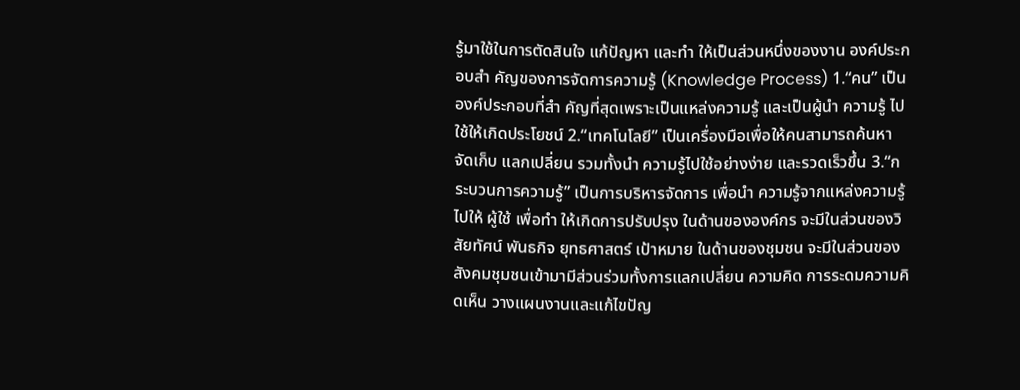รู้มาใช้ในการตัดสินใจ แก้ปัญหา และทำ ให้เป็นส่วนหนึ่งของงาน องค์ประกอบสำ คัญของการจัดการความรู้ (Knowledge Process) 1.“คน” เป็นองค์ประกอบที่สำ คัญที่สุดเพราะเป็นแหล่งความรู้ และเป็นผู้นำ ความรู้ ไปใช้ให้เกิดประโยชน์ 2.“เทคโนโลยี” เป็นเครื่องมือเพื่อให้คนสามารถค้นหา จัดเก็บ แลกเปลี่ยน รวมทั้งนำ ความรู้ไปใช้อย่างง่าย และรวดเร็วขึ้น 3.“กระบวนการความรู้” เป็นการบริหารจัดการ เพื่อนำ ความรู้จากแหล่งความรู้ไปให้ ผู้ใช้ เพื่อทำ ให้เกิดการปรับปรุง ในด้านขององค์กร จะมีในส่วนของวิสัยทัศน์ พันธกิจ ยุทธศาสตร์ เป้าหมาย ในด้านของชุมชน จะมีในส่วนของสังคมชุมชนเข้ามามีส่วนร่วมทั้งการแลกเปลี่ยน ความคิด การระดมความคิดเห็น วางแผนงานและแก้ไขปัญ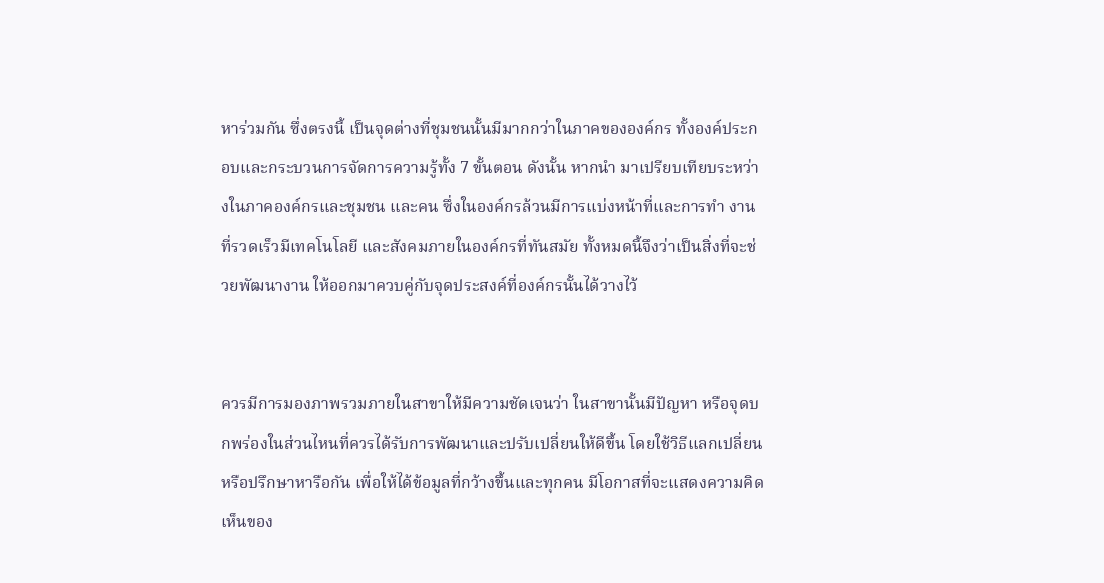หาร่วมกัน ซึ่งตรงนี้ เป็นจุดต่างที่ชุมชนนั้นมีมากกว่าในภาคขององค์กร ทั้งองค์ประกอบและกระบวนการจัดการความรู้ทั้ง 7 ขั้นตอน ดังนั้น หากนำ มาเปรียบเทียบระหว่างในภาคองค์กรและชุมชน และคน ซึ่งในองค์กรล้วนมีการแบ่งหน้าที่และการทำ งานที่รวดเร็วมีเทคโนโลยี และสังคมภายในองค์กรที่ทันสมัย ทั้งหมดนี้จึงว่าเป็นสิ่งที่จะช่วยพัฒนางาน ให้ออกมาควบคู่กับจุดประสงค์ที่องค์กรนั้นได้วางไว้


ควรมีการมองภาพรวมภายในสาขาให้มีความชัดเจนว่า ในสาขานั้นมีปัญหา หรือจุดบกพร่องในส่วนไหนที่ควรได้รับการพัฒนาและปรับเปลี่ยนให้ดีขึ้น โดยใช้วิธีแลกเปลี่ยนหรือปรึกษาหารือกัน เพื่อให้ได้ข้อมูลที่กว้างขึ้นและทุกคน มีโอกาสที่จะแสดงความคิดเห็นของ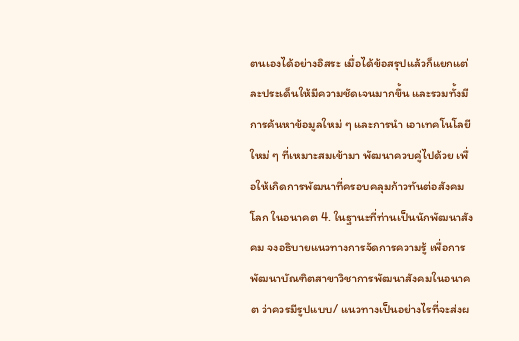ตนเองได้อย่างอิสระ เมื่อได้ข้อสรุปแล้วก็แยกแต่ละประเด็นให้มีความชัดเจนมากขึ้น และรวมทั้งมี การค้นหาข้อมูลใหม่ ๆ และการนำ เอาเทคโนโลยีใหม่ ๆ ที่เหมาะสมเข้ามา พัฒนาควบคู่ไปด้วย เพื่อให้เกิดการพัฒนาที่ครอบคลุมก้าวทันต่อสังคมโลก ในอนาคต 4. ในฐานะที่ท่านเป็นนักพัฒนาสังคม จงอธิบายแนวทางการจัดการความรู้ เพื่อการพัฒนาบัณฑิตสาขาวิชาการพัฒนาสังคมในอนาคต ว่าควรมีรูปแบบ/ แนวทางเป็นอย่างไรที่จะส่งผ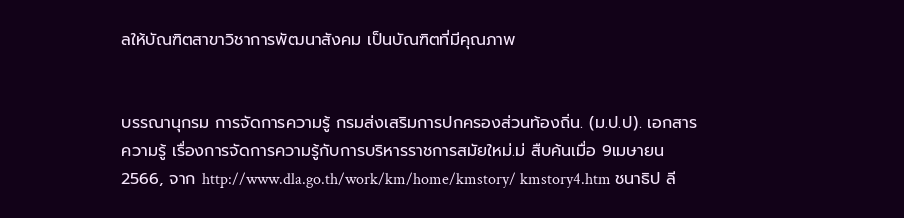ลให้บัณฑิตสาขาวิชาการพัฒนาสังคม เป็นบัณฑิตที่มีคุณภาพ


บรรณานุกรม การจัดการความรู้ กรมส่งเสริมการปกครองส่วนท้องถิ่น. (ม.ป.ป). เอกสารความรู้ เรื่องการจัดการความรู้กับการบริหารราชการสมัยใหม่.ม่ สืบค้นเมื่อ 9เมษายน 2566, จาก http://www.dla.go.th/work/km/home/kmstory/ kmstory4.htm ชนาธิป ลี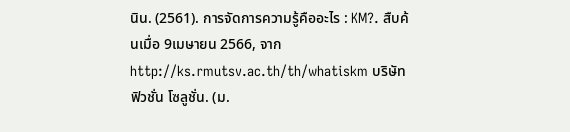นิน. (2561). การจัดการความรู้คืออะไร : KM?. สืบค้นเมื่อ 9เมษายน 2566, จาก http://ks.rmutsv.ac.th/th/whatiskm บริษัท ฟิวชั่น โซลูชั่น. (ม.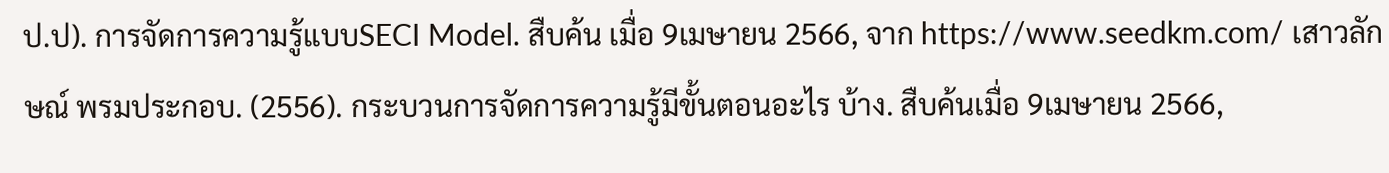ป.ป). การจัดการความรู้แบบSECI Model. สืบค้น เมื่อ 9เมษายน 2566, จาก https://www.seedkm.com/ เสาวลักษณ์ พรมประกอบ. (2556). กระบวนการจัดการความรู้มีขั้นตอนอะไร บ้าง. สืบค้นเมื่อ 9เมษายน 2566,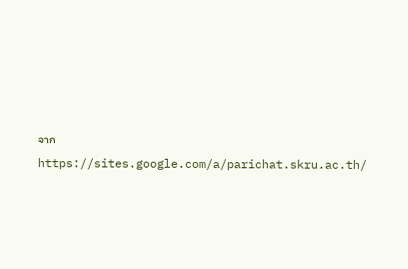จาก https://sites.google.com/a/parichat.skru.ac.th/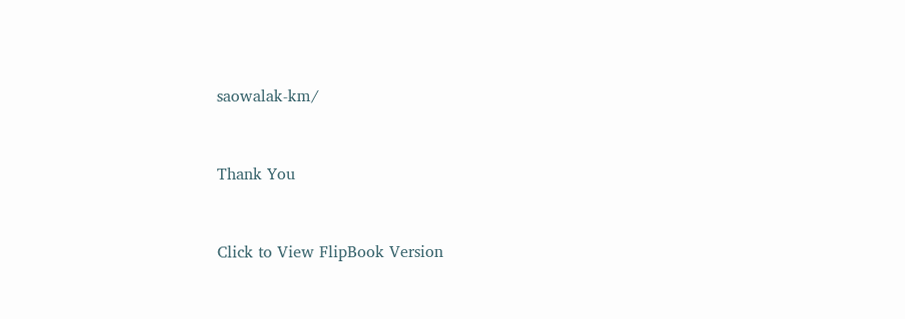saowalak-km/


Thank You


Click to View FlipBook Version